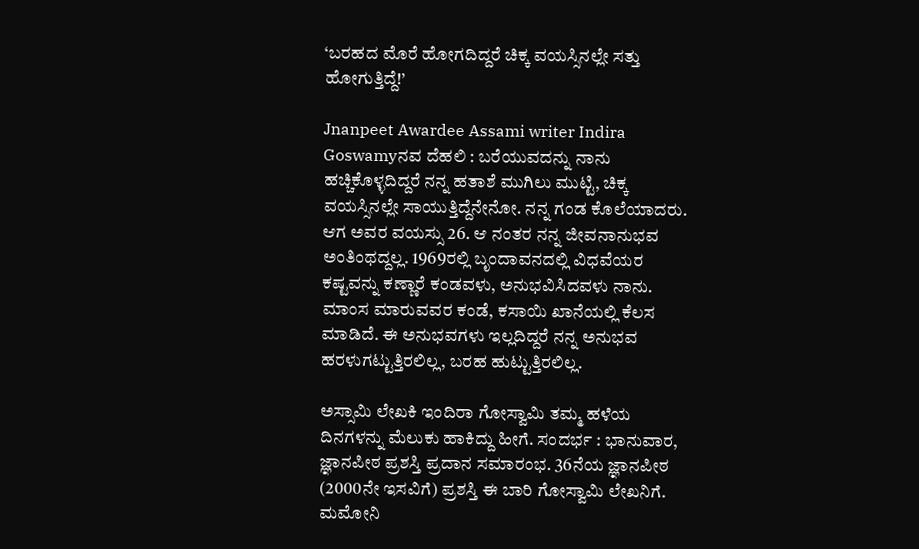‘ಬರಹದ ಮೊರೆ ಹೋಗದಿದ್ದರೆ ಚಿಕ್ಕ ವಯಸ್ಸಿನಲ್ಲೇ ಸತ್ತು ಹೋಗುತ್ತಿದ್ದೆ!’

Jnanpeet Awardee Assami writer Indira Goswamyನವ ದೆಹಲಿ : ಬರೆಯುವದನ್ನು ನಾನು ಹಚ್ಚಿಕೊಳ್ಳದಿದ್ದರೆ ನನ್ನ ಹತಾಶೆ ಮುಗಿಲು ಮುಟ್ಟಿ, ಚಿಕ್ಕ ವಯಸ್ಸಿನಲ್ಲೇ ಸಾಯುತ್ತಿದ್ದೆನೇನೋ. ನನ್ನ ಗಂಡ ಕೊಲೆಯಾದರು. ಆಗ ಅವರ ವಯಸ್ಸು 26. ಆ ನಂತರ ನನ್ನ ಜೀವನಾನುಭವ ಅಂತಿಂಥದ್ದಲ್ಲ. 1969ರಲ್ಲಿ ಬೃಂದಾವನದಲ್ಲಿ ವಿಧವೆಯರ ಕಷ್ಟವನ್ನು ಕಣ್ಣಾರೆ ಕಂಡವಳು, ಅನುಭವಿಸಿದವಳು ನಾನು. ಮಾಂಸ ಮಾರುವವರ ಕಂಡೆ, ಕಸಾಯಿ ಖಾನೆಯಲ್ಲಿ ಕೆಲಸ ಮಾಡಿದೆ. ಈ ಅನುಭವಗಳು ಇಲ್ಲದಿದ್ದರೆ ನನ್ನ ಅನುಭವ ಹರಳುಗಟ್ಟುತ್ತಿರಲಿಲ್ಲ, ಬರಹ ಹುಟ್ಟುತ್ತಿರಲಿಲ್ಲ.

ಅಸ್ಸಾಮಿ ಲೇಖಕಿ ಇಂದಿರಾ ಗೋಸ್ವಾಮಿ ತಮ್ಮ ಹಳೆಯ ದಿನಗಳನ್ನು ಮೆಲುಕು ಹಾಕಿದ್ದು ಹೀಗೆ. ಸಂದರ್ಭ : ಭಾನುವಾರ, ಜ್ಞಾನಪೀಠ ಪ್ರಶಸ್ತಿ ಪ್ರದಾನ ಸಮಾರಂಭ. 36ನೆಯ ಜ್ಞಾನಪೀಠ (2000ನೇ ಇಸವಿಗೆ) ಪ್ರಶಸ್ತಿ ಈ ಬಾರಿ ಗೋಸ್ವಾಮಿ ಲೇಖನಿಗೆ. ಮಮೋನಿ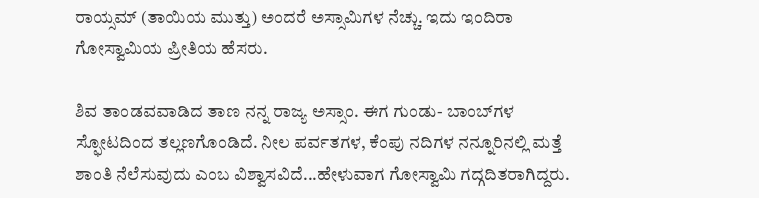ರಾಯ್ಸಮ್‌ (ತಾಯಿಯ ಮುತ್ತು) ಅಂದರೆ ಅಸ್ಸಾಮಿಗಳ ನೆಚ್ಚು. ಇದು ಇಂದಿರಾ ಗೋಸ್ವಾಮಿಯ ಪ್ರೀತಿಯ ಹೆಸರು.

ಶಿವ ತಾಂಡವವಾಡಿದ ತಾಣ ನನ್ನ ರಾಜ್ಯ ಅಸ್ಸಾಂ. ಈಗ ಗುಂಡು- ಬಾಂಬ್‌ಗಳ ಸ್ಫೋಟದಿಂದ ತಲ್ಲಣಗೊಂಡಿದೆ. ನೀಲ ಪರ್ವತಗಳ, ಕೆಂಪು ನದಿಗಳ ನನ್ನೂರಿನಲ್ಲಿ ಮತ್ತೆ ಶಾಂತಿ ನೆಲೆಸುವುದು ಎಂಬ ವಿಶ್ವಾಸವಿದೆ...ಹೇಳುವಾಗ ಗೋಸ್ವಾಮಿ ಗದ್ಗದಿತರಾಗಿದ್ದರು.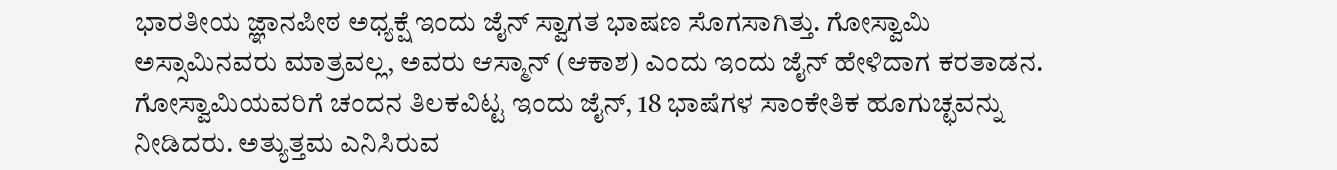ಭಾರತೀಯ ಜ್ಞಾನಪೀಠ ಅಧ್ಯಕ್ಷೆ ಇಂದು ಜೈನ್‌ ಸ್ವಾಗತ ಭಾಷಣ ಸೊಗಸಾಗಿತ್ತು. ಗೋಸ್ವಾಮಿ ಅಸ್ಸಾಮಿನವರು ಮಾತ್ರವಲ್ಲ, ಅವರು ಆಸ್ಮಾನ್‌ (ಆಕಾಶ) ಎಂದು ಇಂದು ಜೈನ್‌ ಹೇಳಿದಾಗ ಕರತಾಡನ. ಗೋಸ್ವಾಮಿಯವರಿಗೆ ಚಂದನ ತಿಲಕವಿಟ್ಟ ಇಂದು ಜೈನ್‌, 18 ಭಾಷೆಗಳ ಸಾಂಕೇತಿಕ ಹೂಗುಚ್ಛವನ್ನು ನೀಡಿದರು. ಅತ್ಯುತ್ತಮ ಎನಿಸಿರುವ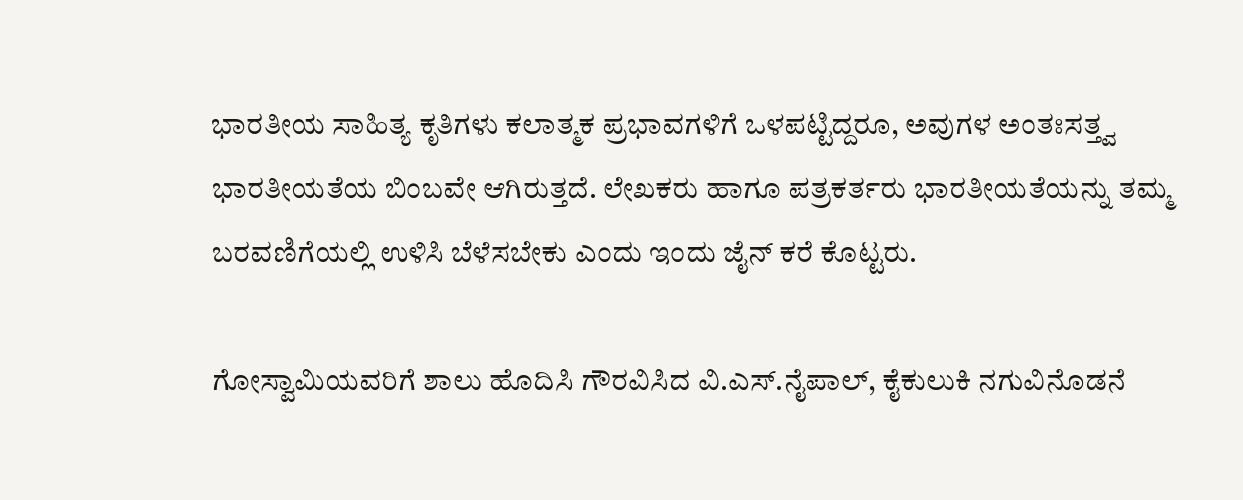ಭಾರತೀಯ ಸಾಹಿತ್ಯ ಕೃತಿಗಳು ಕಲಾತ್ಮಕ ಪ್ರಭಾವಗಳಿಗೆ ಒಳಪಟ್ಟಿದ್ದರೂ, ಅವುಗಳ ಅಂತಃಸತ್ತ್ವ ಭಾರತೀಯತೆಯ ಬಿಂಬವೇ ಆಗಿರುತ್ತದೆ. ಲೇಖಕರು ಹಾಗೂ ಪತ್ರಕರ್ತರು ಭಾರತೀಯತೆಯನ್ನು ತಮ್ಮ ಬರವಣಿಗೆಯಲ್ಲಿ ಉಳಿಸಿ ಬೆಳೆಸಬೇಕು ಎಂದು ಇಂದು ಜೈನ್‌ ಕರೆ ಕೊಟ್ಟರು.

ಗೋಸ್ವಾಮಿಯವರಿಗೆ ಶಾಲು ಹೊದಿಸಿ ಗೌರವಿಸಿದ ವಿ.ಎಸ್‌.ನೈಪಾಲ್‌, ಕೈಕುಲುಕಿ ನಗುವಿನೊಡನೆ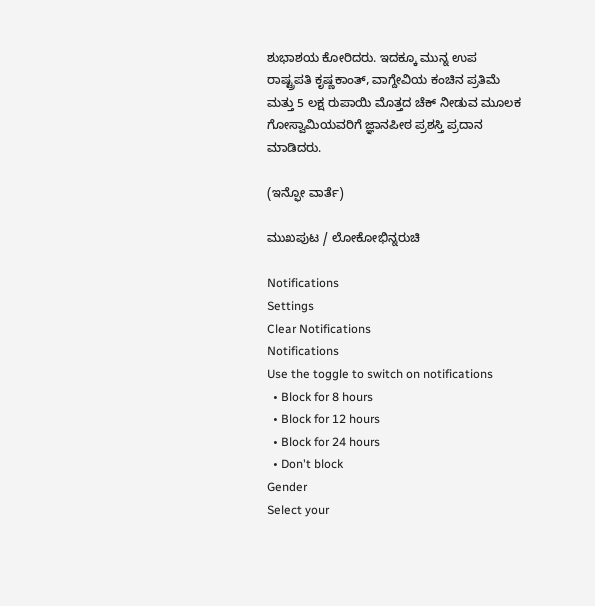ಶುಭಾಶಯ ಕೋರಿದರು. ಇದಕ್ಕೂ ಮುನ್ನ ಉಪ ರಾಷ್ಟ್ರಪತಿ ಕೃಷ್ಣಕಾಂತ್‌, ವಾಗ್ದೇವಿಯ ಕಂಚಿನ ಪ್ರತಿಮೆ ಮತ್ತು 5 ಲಕ್ಷ ರುಪಾಯಿ ಮೊತ್ತದ ಚೆಕ್‌ ನೀಡುವ ಮೂಲಕ ಗೋಸ್ವಾಮಿಯವರಿಗೆ ಜ್ಞಾನಪೀಠ ಪ್ರಶಸ್ತಿ ಪ್ರದಾನ ಮಾಡಿದರು.

(ಇನ್ಫೋ ವಾರ್ತೆ)

ಮುಖಪುಟ / ಲೋಕೋಭಿನ್ನರುಚಿ

Notifications
Settings
Clear Notifications
Notifications
Use the toggle to switch on notifications
  • Block for 8 hours
  • Block for 12 hours
  • Block for 24 hours
  • Don't block
Gender
Select your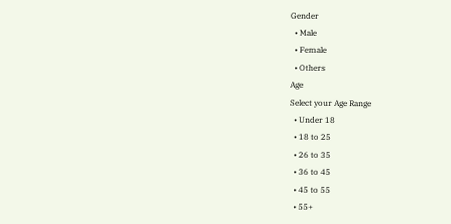Gender
  • Male
  • Female
  • Others
Age
Select your Age Range
  • Under 18
  • 18 to 25
  • 26 to 35
  • 36 to 45
  • 45 to 55
  • 55+